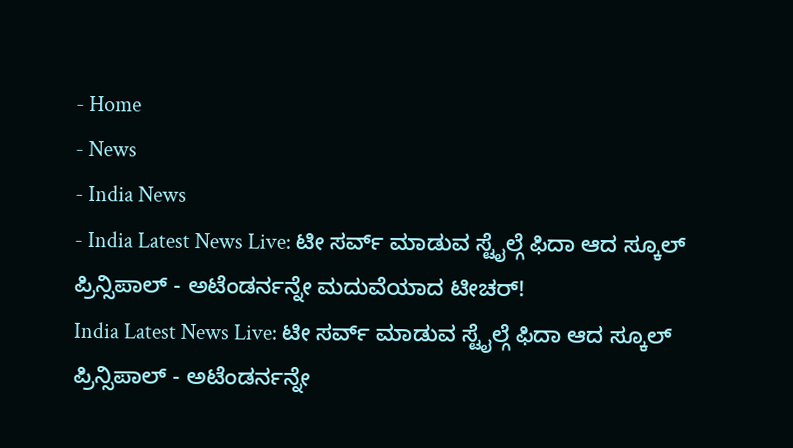- Home
- News
- India News
- India Latest News Live: ಟೀ ಸರ್ವ್ ಮಾಡುವ ಸ್ಟೈಲ್ಗೆ ಫಿದಾ ಆದ ಸ್ಕೂಲ್ ಪ್ರಿನ್ಸಿಪಾಲ್ - ಅಟೆಂಡರ್ನನ್ನೇ ಮದುವೆಯಾದ ಟೀಚರ್!
India Latest News Live: ಟೀ ಸರ್ವ್ ಮಾಡುವ ಸ್ಟೈಲ್ಗೆ ಫಿದಾ ಆದ ಸ್ಕೂಲ್ ಪ್ರಿನ್ಸಿಪಾಲ್ - ಅಟೆಂಡರ್ನನ್ನೇ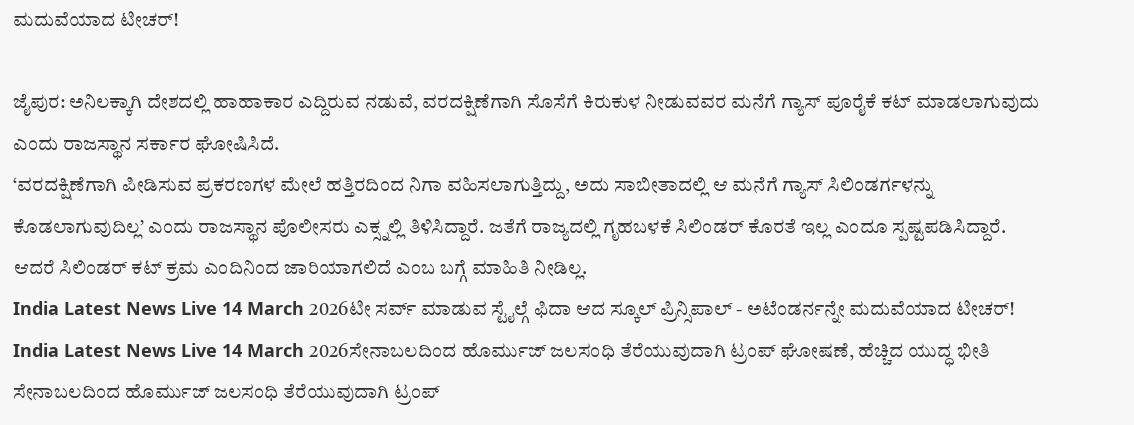ಮದುವೆಯಾದ ಟೀಚರ್!

ಜೈಪುರ: ಅನಿಲಕ್ಕಾಗಿ ದೇಶದಲ್ಲಿ ಹಾಹಾಕಾರ ಎದ್ದಿರುವ ನಡುವೆ, ವರದಕ್ಷಿಣೆಗಾಗಿ ಸೊಸೆಗೆ ಕಿರುಕುಳ ನೀಡುವವರ ಮನೆಗೆ ಗ್ಯಾಸ್ ಪೂರೈಕೆ ಕಟ್ ಮಾಡಲಾಗುವುದು ಎಂದು ರಾಜಸ್ಥಾನ ಸರ್ಕಾರ ಘೋಷಿಸಿದೆ.
‘ವರದಕ್ಷಿಣೆಗಾಗಿ ಪೀಡಿಸುವ ಪ್ರಕರಣಗಳ ಮೇಲೆ ಹತ್ತಿರದಿಂದ ನಿಗಾ ವಹಿಸಲಾಗುತ್ತಿದ್ದು, ಅದು ಸಾಬೀತಾದಲ್ಲಿ ಆ ಮನೆಗೆ ಗ್ಯಾಸ್ ಸಿಲಿಂಡರ್ಗಳನ್ನು ಕೊಡಲಾಗುವುದಿಲ್ಲ’ ಎಂದು ರಾಜಸ್ಥಾನ ಪೊಲೀಸರು ಎಕ್ಸ್ನಲ್ಲಿ ತಿಳಿಸಿದ್ದಾರೆ. ಜತೆಗೆ ರಾಜ್ಯದಲ್ಲಿ ಗೃಹಬಳಕೆ ಸಿಲಿಂಡರ್ ಕೊರತೆ ಇಲ್ಲ ಎಂದೂ ಸ್ಪಷ್ಟಪಡಿಸಿದ್ದಾರೆ. ಆದರೆ ಸಿಲಿಂಡರ್ ಕಟ್ ಕ್ರಮ ಎಂದಿನಿಂದ ಜಾರಿಯಾಗಲಿದೆ ಎಂಬ ಬಗ್ಗೆ ಮಾಹಿತಿ ನೀಡಿಲ್ಲ.
India Latest News Live 14 March 2026ಟೀ ಸರ್ವ್ ಮಾಡುವ ಸ್ಟೈಲ್ಗೆ ಫಿದಾ ಆದ ಸ್ಕೂಲ್ ಪ್ರಿನ್ಸಿಪಾಲ್ - ಅಟೆಂಡರ್ನನ್ನೇ ಮದುವೆಯಾದ ಟೀಚರ್!
India Latest News Live 14 March 2026ಸೇನಾಬಲದಿಂದ ಹೊರ್ಮುಜ್ ಜಲಸಂಧಿ ತೆರೆಯುವುದಾಗಿ ಟ್ರಂಪ್ ಘೋಷಣೆ, ಹೆಚ್ಚಿದ ಯುದ್ಧ ಭೀತಿ
ಸೇನಾಬಲದಿಂದ ಹೊರ್ಮುಜ್ ಜಲಸಂಧಿ ತೆರೆಯುವುದಾಗಿ ಟ್ರಂಪ್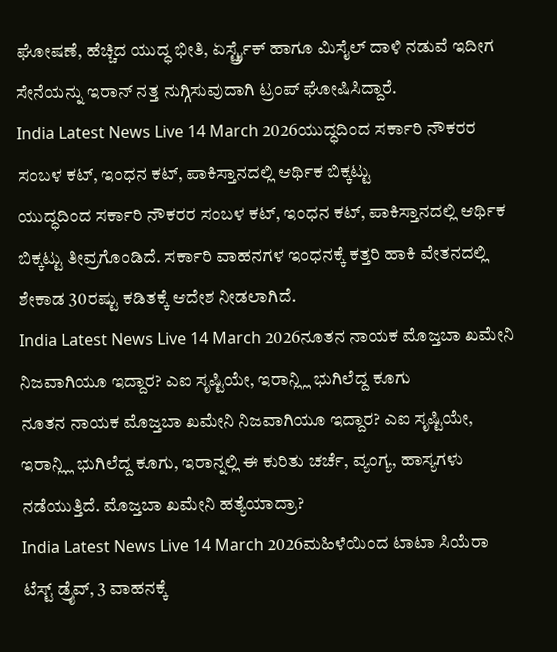ಘೋಷಣೆ, ಹೆಚ್ಚಿದ ಯುದ್ಧ ಭೀತಿ, ಏರ್ಸ್ಟ್ರೈಕ್ ಹಾಗೂ ಮಿಸೈಲ್ ದಾಳಿ ನಡುವೆ ಇದೀಗ ಸೇನೆಯನ್ನು ಇರಾನ್ ನತ್ತ ನುಗ್ಗಿಸುವುದಾಗಿ ಟ್ರಂಪ್ ಘೋಷಿಸಿದ್ದಾರೆ.
India Latest News Live 14 March 2026ಯುದ್ಧದಿಂದ ಸರ್ಕಾರಿ ನೌಕರರ ಸಂಬಳ ಕಟ್, ಇಂಧನ ಕಟ್, ಪಾಕಿಸ್ತಾನದಲ್ಲಿ ಆರ್ಥಿಕ ಬಿಕ್ಕಟ್ಟು
ಯುದ್ಧದಿಂದ ಸರ್ಕಾರಿ ನೌಕರರ ಸಂಬಳ ಕಟ್, ಇಂಧನ ಕಟ್, ಪಾಕಿಸ್ತಾನದಲ್ಲಿ ಆರ್ಥಿಕ ಬಿಕ್ಕಟ್ಟು ತೀವ್ರಗೊಂಡಿದೆ. ಸರ್ಕಾರಿ ವಾಹನಗಳ ಇಂಧನಕ್ಕೆ ಕತ್ತರಿ ಹಾಕಿ ವೇತನದಲ್ಲಿ ಶೇಕಾಡ 30ರಷ್ಟು ಕಡಿತಕ್ಕೆ ಆದೇಶ ನೀಡಲಾಗಿದೆ.
India Latest News Live 14 March 2026ನೂತನ ನಾಯಕ ಮೊಜ್ತಬಾ ಖಮೇನಿ ನಿಜವಾಗಿಯೂ ಇದ್ದಾರ? ಎಐ ಸೃಷ್ಟಿಯೇ, ಇರಾನ್ಲ್ಲಿ ಭುಗಿಲೆದ್ದ ಕೂಗು
ನೂತನ ನಾಯಕ ಮೊಜ್ತಬಾ ಖಮೇನಿ ನಿಜವಾಗಿಯೂ ಇದ್ದಾರ? ಎಐ ಸೃಷ್ಟಿಯೇ, ಇರಾನ್ಲ್ಲಿ ಭುಗಿಲೆದ್ದ ಕೂಗು, ಇರಾನ್ನಲ್ಲಿ ಈ ಕುರಿತು ಚರ್ಚೆ, ವ್ಯಂಗ್ಯ, ಹಾಸ್ಯಗಳು ನಡೆಯುತ್ತಿದೆ. ಮೊಜ್ತಬಾ ಖಮೇನಿ ಹತ್ಯೆಯಾದ್ರಾ?
India Latest News Live 14 March 2026ಮಹಿಳೆಯಿಂದ ಟಾಟಾ ಸಿಯೆರಾ ಟೆಸ್ಟ್ ಡ್ರೈವ್, 3 ವಾಹನಕ್ಕೆ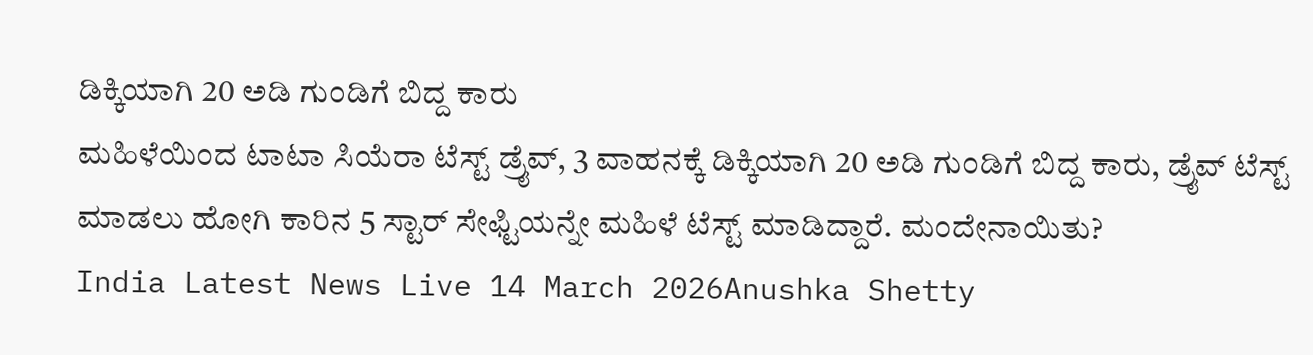ಡಿಕ್ಕಿಯಾಗಿ 20 ಅಡಿ ಗುಂಡಿಗೆ ಬಿದ್ದ ಕಾರು
ಮಹಿಳೆಯಿಂದ ಟಾಟಾ ಸಿಯೆರಾ ಟೆಸ್ಟ್ ಡ್ರೈವ್, 3 ವಾಹನಕ್ಕೆ ಡಿಕ್ಕಿಯಾಗಿ 20 ಅಡಿ ಗುಂಡಿಗೆ ಬಿದ್ದ ಕಾರು, ಡ್ರೈವ್ ಟೆಸ್ಟ್ ಮಾಡಲು ಹೋಗಿ ಕಾರಿನ 5 ಸ್ಟಾರ್ ಸೇಫ್ಟಿಯನ್ನೇ ಮಹಿಳೆ ಟೆಸ್ಟ್ ಮಾಡಿದ್ದಾರೆ. ಮಂದೇನಾಯಿತು?
India Latest News Live 14 March 2026Anushka Shetty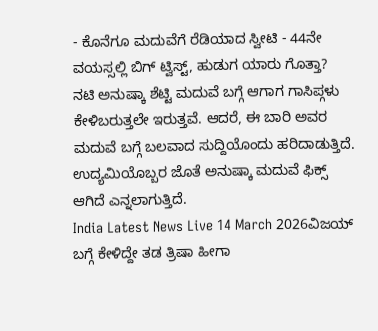- ಕೊನೆಗೂ ಮದುವೆಗೆ ರೆಡಿಯಾದ ಸ್ವೀಟಿ - 44ನೇ ವಯಸ್ಸಲ್ಲಿ ಬಿಗ್ ಟ್ವಿಸ್ಟ್, ಹುಡುಗ ಯಾರು ಗೊತ್ತಾ?
ನಟಿ ಅನುಷ್ಕಾ ಶೆಟ್ಟಿ ಮದುವೆ ಬಗ್ಗೆ ಆಗಾಗ ಗಾಸಿಪ್ಗಳು ಕೇಳಿಬರುತ್ತಲೇ ಇರುತ್ತವೆ. ಆದರೆ, ಈ ಬಾರಿ ಅವರ ಮದುವೆ ಬಗ್ಗೆ ಬಲವಾದ ಸುದ್ದಿಯೊಂದು ಹರಿದಾಡುತ್ತಿದೆ. ಉದ್ಯಮಿಯೊಬ್ಬರ ಜೊತೆ ಅನುಷ್ಕಾ ಮದುವೆ ಫಿಕ್ಸ್ ಆಗಿದೆ ಎನ್ನಲಾಗುತ್ತಿದೆ.
India Latest News Live 14 March 2026ವಿಜಯ್ ಬಗ್ಗೆ ಕೇಳಿದ್ದೇ ತಡ ತ್ರಿಷಾ ಹೀಗಾ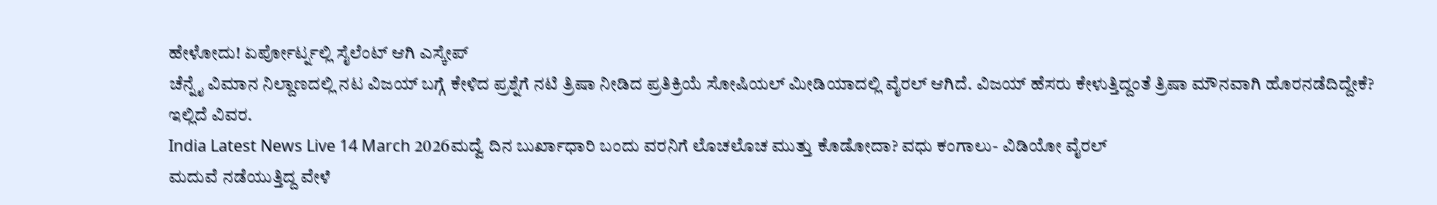ಹೇಳೋದು! ಏರ್ಪೋರ್ಟ್ನಲ್ಲಿ ಸೈಲೆಂಟ್ ಆಗಿ ಎಸ್ಕೇಪ್
ಚೆನ್ನೈ ವಿಮಾನ ನಿಲ್ದಾಣದಲ್ಲಿ ನಟ ವಿಜಯ್ ಬಗ್ಗೆ ಕೇಳಿದ ಪ್ರಶ್ನೆಗೆ ನಟಿ ತ್ರಿಷಾ ನೀಡಿದ ಪ್ರತಿಕ್ರಿಯೆ ಸೋಷಿಯಲ್ ಮೀಡಿಯಾದಲ್ಲಿ ವೈರಲ್ ಆಗಿದೆ. ವಿಜಯ್ ಹೆಸರು ಕೇಳುತ್ತಿದ್ದಂತೆ ತ್ರಿಷಾ ಮೌನವಾಗಿ ಹೊರನಡೆದಿದ್ದೇಕೆ? ಇಲ್ಲಿದೆ ವಿವರ.
India Latest News Live 14 March 2026ಮದ್ವೆ ದಿನ ಬುರ್ಖಾಧಾರಿ ಬಂದು ವರನಿಗೆ ಲೊಚಲೊಚ ಮುತ್ತು ಕೊಡೋದಾ? ವಧು ಕಂಗಾಲು- ವಿಡಿಯೋ ವೈರಲ್
ಮದುವೆ ನಡೆಯುತ್ತಿದ್ದ ವೇಳೆ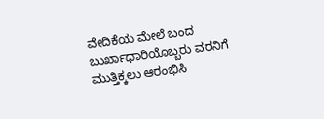ವೇದಿಕೆಯ ಮೇಲೆ ಬಂದ ಬುರ್ಖಾಧಾರಿಯೊಬ್ಬರು ವರನಿಗೆ ಮುತ್ತಿಕ್ಕಲು ಆರಂಭಿಸಿ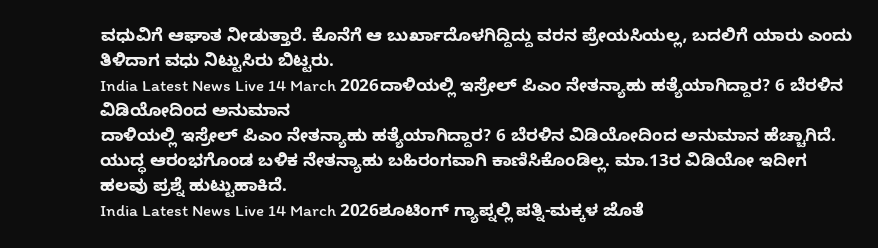ವಧುವಿಗೆ ಆಘಾತ ನೀಡುತ್ತಾರೆ. ಕೊನೆಗೆ ಆ ಬುರ್ಖಾದೊಳಗಿದ್ದಿದ್ದು ವರನ ಪ್ರೇಯಸಿಯಲ್ಲ, ಬದಲಿಗೆ ಯಾರು ಎಂದು ತಿಳಿದಾಗ ವಧು ನಿಟ್ಟುಸಿರು ಬಿಟ್ಟರು.
India Latest News Live 14 March 2026ದಾಳಿಯಲ್ಲಿ ಇಸ್ರೇಲ್ ಪಿಎಂ ನೇತನ್ಯಾಹು ಹತ್ಯೆಯಾಗಿದ್ದಾರ? 6 ಬೆರಳಿನ ವಿಡಿಯೋದಿಂದ ಅನುಮಾನ
ದಾಳಿಯಲ್ಲಿ ಇಸ್ರೇಲ್ ಪಿಎಂ ನೇತನ್ಯಾಹು ಹತ್ಯೆಯಾಗಿದ್ದಾರ? 6 ಬೆರಳಿನ ವಿಡಿಯೋದಿಂದ ಅನುಮಾನ ಹೆಚ್ಚಾಗಿದೆ. ಯುದ್ಧ ಆರಂಭಗೊಂಡ ಬಳಿಕ ನೇತನ್ಯಾಹು ಬಹಿರಂಗವಾಗಿ ಕಾಣಿಸಿಕೊಂಡಿಲ್ಲ. ಮಾ.13ರ ವಿಡಿಯೋ ಇದೀಗ ಹಲವು ಪ್ರಶ್ನೆ ಹುಟ್ಟುಹಾಕಿದೆ.
India Latest News Live 14 March 2026ಶೂಟಿಂಗ್ ಗ್ಯಾಪ್ನಲ್ಲಿ ಪತ್ನಿ-ಮಕ್ಕಳ ಜೊತೆ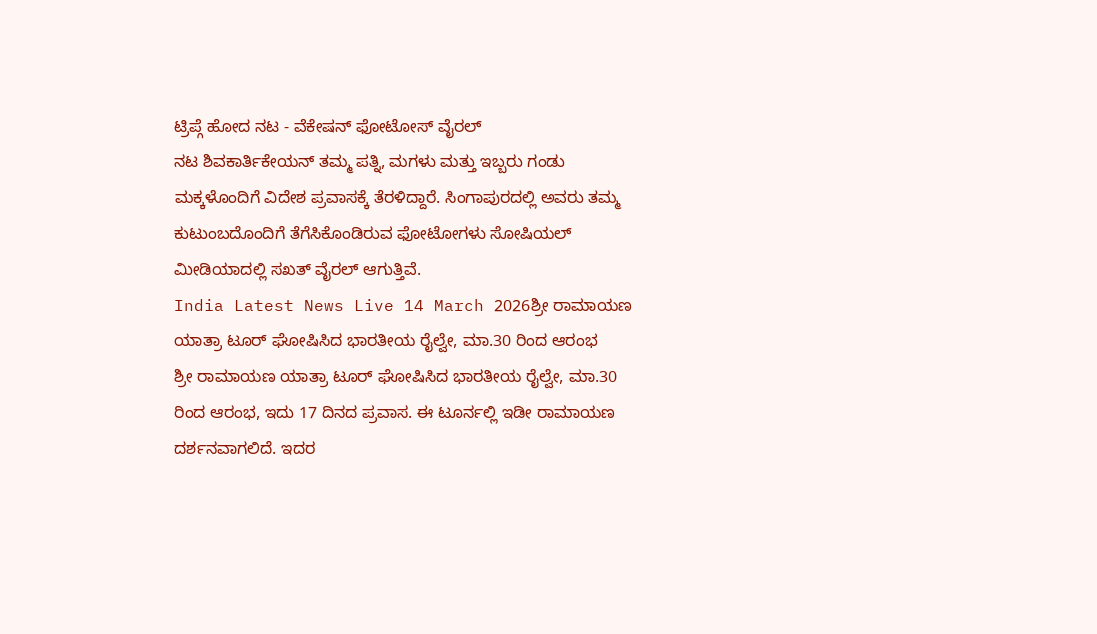ಟ್ರಿಪ್ಗೆ ಹೋದ ನಟ - ವೆಕೇಷನ್ ಫೋಟೋಸ್ ವೈರಲ್
ನಟ ಶಿವಕಾರ್ತಿಕೇಯನ್ ತಮ್ಮ ಪತ್ನಿ, ಮಗಳು ಮತ್ತು ಇಬ್ಬರು ಗಂಡು ಮಕ್ಕಳೊಂದಿಗೆ ವಿದೇಶ ಪ್ರವಾಸಕ್ಕೆ ತೆರಳಿದ್ದಾರೆ. ಸಿಂಗಾಪುರದಲ್ಲಿ ಅವರು ತಮ್ಮ ಕುಟುಂಬದೊಂದಿಗೆ ತೆಗೆಸಿಕೊಂಡಿರುವ ಫೋಟೋಗಳು ಸೋಷಿಯಲ್ ಮೀಡಿಯಾದಲ್ಲಿ ಸಖತ್ ವೈರಲ್ ಆಗುತ್ತಿವೆ.
India Latest News Live 14 March 2026ಶ್ರೀ ರಾಮಾಯಣ ಯಾತ್ರಾ ಟೂರ್ ಘೋಷಿಸಿದ ಭಾರತೀಯ ರೈಲ್ವೇ, ಮಾ.30 ರಿಂದ ಆರಂಭ
ಶ್ರೀ ರಾಮಾಯಣ ಯಾತ್ರಾ ಟೂರ್ ಘೋಷಿಸಿದ ಭಾರತೀಯ ರೈಲ್ವೇ, ಮಾ.30 ರಿಂದ ಆರಂಭ, ಇದು 17 ದಿನದ ಪ್ರವಾಸ. ಈ ಟೂರ್ನಲ್ಲಿ ಇಡೀ ರಾಮಾಯಣ ದರ್ಶನವಾಗಲಿದೆ. ಇದರ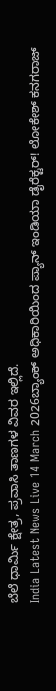ಬೆಲೆ ಧಾರ್ಮಿ ಕ್ಷೇತ್ರ, ಪ್ರವಾಸಿ ತಾಣಗಳ ವಿವರ ಇಲ್ಲಿದೆ.
India Latest News Live 14 March 2026ಬ್ಯಾಂಕ್ ಅಧಿಕಾರಿಯಿಂದ ಪ್ಯಾನ್ ಇಂಡಿಯಾ ಡೈರೆಕ್ಟರ್! ಲೋಕೇಶ್ ಕನಗರಾಜ್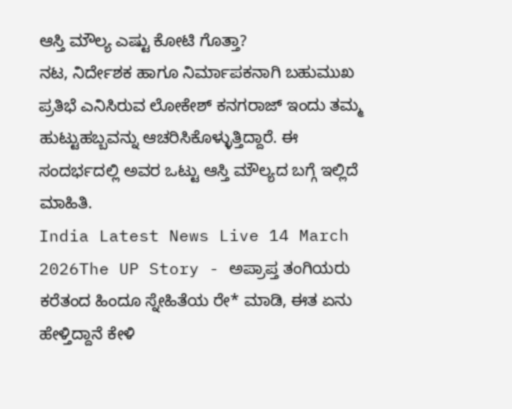ಆಸ್ತಿ ಮೌಲ್ಯ ಎಷ್ಟು ಕೋಟಿ ಗೊತ್ತಾ?
ನಟ, ನಿರ್ದೇಶಕ ಹಾಗೂ ನಿರ್ಮಾಪಕನಾಗಿ ಬಹುಮುಖ ಪ್ರತಿಭೆ ಎನಿಸಿರುವ ಲೋಕೇಶ್ ಕನಗರಾಜ್ ಇಂದು ತಮ್ಮ ಹುಟ್ಟುಹಬ್ಬವನ್ನು ಆಚರಿಸಿಕೊಳ್ಳುತ್ತಿದ್ದಾರೆ. ಈ ಸಂದರ್ಭದಲ್ಲಿ ಅವರ ಒಟ್ಟು ಆಸ್ತಿ ಮೌಲ್ಯದ ಬಗ್ಗೆ ಇಲ್ಲಿದೆ ಮಾಹಿತಿ.
India Latest News Live 14 March 2026The UP Story - ಅಪ್ರಾಪ್ತ ತಂಗಿಯರು ಕರೆತಂದ ಹಿಂದೂ ಸ್ನೇಹಿತೆಯ ರೇ* ಮಾಡಿ, ಈತ ಏನು ಹೇಳ್ತಿದ್ದಾನೆ ಕೇಳಿ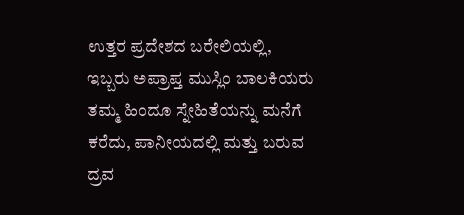ಉತ್ತರ ಪ್ರದೇಶದ ಬರೇಲಿಯಲ್ಲಿ, ಇಬ್ಬರು ಅಪ್ರಾಪ್ತ ಮುಸ್ಲಿಂ ಬಾಲಕಿಯರು ತಮ್ಮ ಹಿಂದೂ ಸ್ನೇಹಿತೆಯನ್ನು ಮನೆಗೆ ಕರೆದು, ಪಾನೀಯದಲ್ಲಿ ಮತ್ತು ಬರುವ ದ್ರವ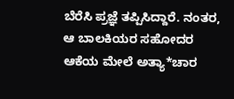ಬೆರೆಸಿ ಪ್ರಜ್ಞೆ ತಪ್ಪಿಸಿದ್ದಾರೆ. ನಂತರ, ಆ ಬಾಲಕಿಯರ ಸಹೋದರ ಆಕೆಯ ಮೇಲೆ ಅತ್ಯಾ*ಚಾರ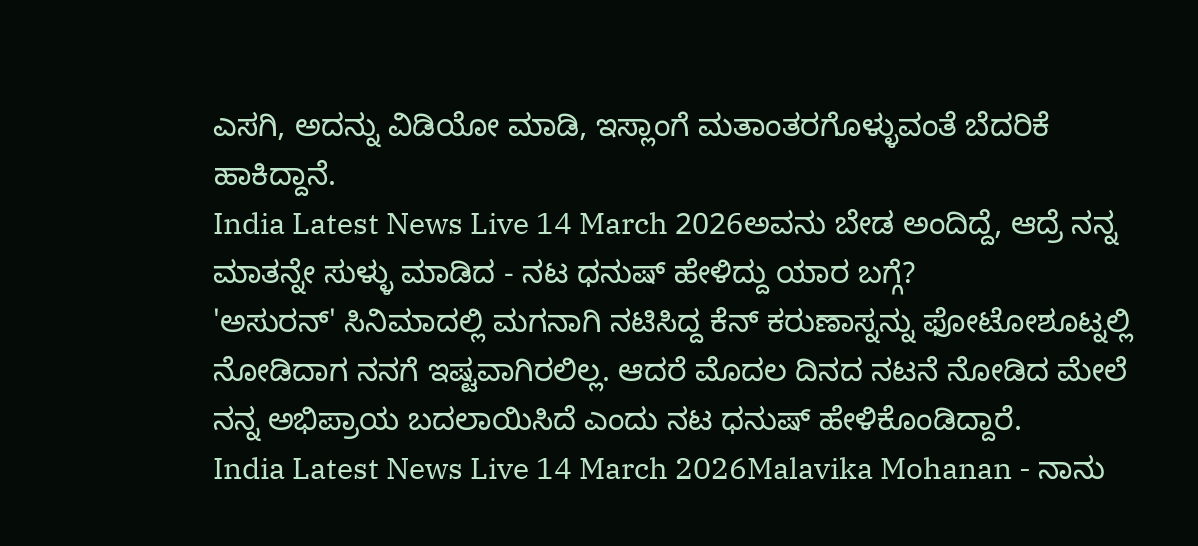ಎಸಗಿ, ಅದನ್ನು ವಿಡಿಯೋ ಮಾಡಿ, ಇಸ್ಲಾಂಗೆ ಮತಾಂತರಗೊಳ್ಳುವಂತೆ ಬೆದರಿಕೆ ಹಾಕಿದ್ದಾನೆ.
India Latest News Live 14 March 2026ಅವನು ಬೇಡ ಅಂದಿದ್ದೆ, ಆದ್ರೆ ನನ್ನ ಮಾತನ್ನೇ ಸುಳ್ಳು ಮಾಡಿದ - ನಟ ಧನುಷ್ ಹೇಳಿದ್ದು ಯಾರ ಬಗ್ಗೆ?
'ಅಸುರನ್' ಸಿನಿಮಾದಲ್ಲಿ ಮಗನಾಗಿ ನಟಿಸಿದ್ದ ಕೆನ್ ಕರುಣಾಸ್ನನ್ನು ಫೋಟೋಶೂಟ್ನಲ್ಲಿ ನೋಡಿದಾಗ ನನಗೆ ಇಷ್ಟವಾಗಿರಲಿಲ್ಲ. ಆದರೆ ಮೊದಲ ದಿನದ ನಟನೆ ನೋಡಿದ ಮೇಲೆ ನನ್ನ ಅಭಿಪ್ರಾಯ ಬದಲಾಯಿಸಿದೆ ಎಂದು ನಟ ಧನುಷ್ ಹೇಳಿಕೊಂಡಿದ್ದಾರೆ.
India Latest News Live 14 March 2026Malavika Mohanan - ನಾನು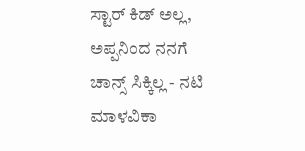ಸ್ಟಾರ್ ಕಿಡ್ ಅಲ್ಲ, ಅಪ್ಪನಿಂದ ನನಗೆ ಚಾನ್ಸ್ ಸಿಕ್ಕಿಲ್ಲ - ನಟಿ ಮಾಳವಿಕಾ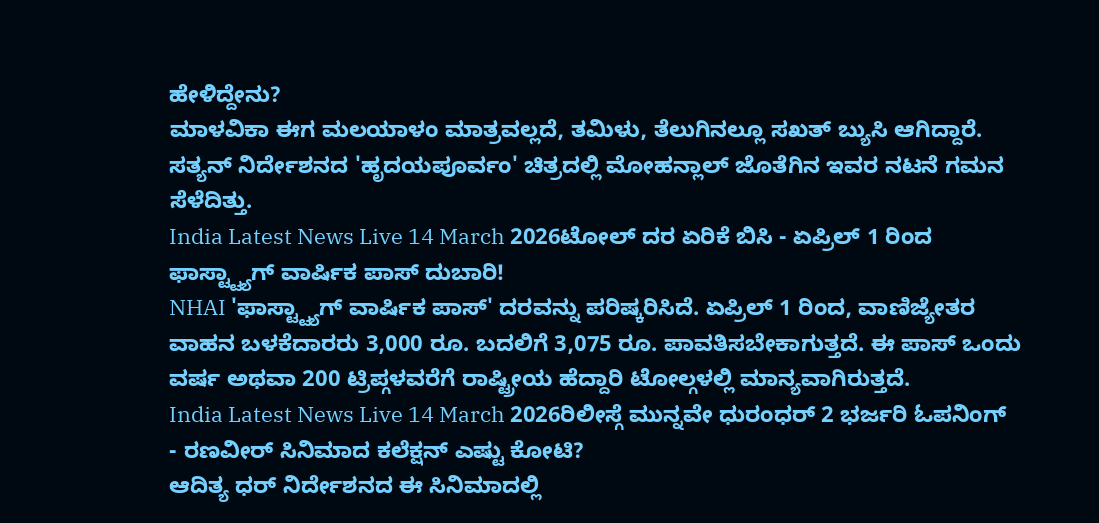ಹೇಳಿದ್ದೇನು?
ಮಾಳವಿಕಾ ಈಗ ಮಲಯಾಳಂ ಮಾತ್ರವಲ್ಲದೆ, ತಮಿಳು, ತೆಲುಗಿನಲ್ಲೂ ಸಖತ್ ಬ್ಯುಸಿ ಆಗಿದ್ದಾರೆ. ಸತ್ಯನ್ ನಿರ್ದೇಶನದ 'ಹೃದಯಪೂರ್ವಂ' ಚಿತ್ರದಲ್ಲಿ ಮೋಹನ್ಲಾಲ್ ಜೊತೆಗಿನ ಇವರ ನಟನೆ ಗಮನ ಸೆಳೆದಿತ್ತು.
India Latest News Live 14 March 2026ಟೋಲ್ ದರ ಏರಿಕೆ ಬಿಸಿ - ಏಪ್ರಿಲ್ 1 ರಿಂದ ಫಾಸ್ಟ್ಟ್ಯಾಗ್ ವಾರ್ಷಿಕ ಪಾಸ್ ದುಬಾರಿ!
NHAI 'ಫಾಸ್ಟ್ಟ್ಯಾಗ್ ವಾರ್ಷಿಕ ಪಾಸ್' ದರವನ್ನು ಪರಿಷ್ಕರಿಸಿದೆ. ಏಪ್ರಿಲ್ 1 ರಿಂದ, ವಾಣಿಜ್ಯೇತರ ವಾಹನ ಬಳಕೆದಾರರು 3,000 ರೂ. ಬದಲಿಗೆ 3,075 ರೂ. ಪಾವತಿಸಬೇಕಾಗುತ್ತದೆ. ಈ ಪಾಸ್ ಒಂದು ವರ್ಷ ಅಥವಾ 200 ಟ್ರಿಪ್ಗಳವರೆಗೆ ರಾಷ್ಟ್ರೀಯ ಹೆದ್ದಾರಿ ಟೋಲ್ಗಳಲ್ಲಿ ಮಾನ್ಯವಾಗಿರುತ್ತದೆ.
India Latest News Live 14 March 2026ರಿಲೀಸ್ಗೆ ಮುನ್ನವೇ ಧುರಂಧರ್ 2 ಭರ್ಜರಿ ಓಪನಿಂಗ್ - ರಣವೀರ್ ಸಿನಿಮಾದ ಕಲೆಕ್ಷನ್ ಎಷ್ಟು ಕೋಟಿ?
ಆದಿತ್ಯ ಧರ್ ನಿರ್ದೇಶನದ ಈ ಸಿನಿಮಾದಲ್ಲಿ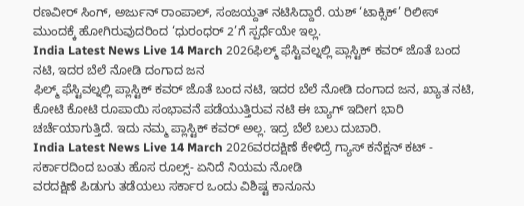ರಣವೀರ್ ಸಿಂಗ್, ಅರ್ಜುನ್ ರಾಂಪಾಲ್, ಸಂಜಯ್ದತ್ ನಟಿಸಿದ್ದಾರೆ. ಯಶ್ ‘ಟಾಕ್ಸಿಕ್’ ರಿಲೀಸ್ ಮುಂದಕ್ಕೆ ಹೋಗಿರುವುದರಿಂದ ‘ಧುರಂಧರ್ 2’ಗೆ ಸ್ಪರ್ಧೆಯೇ ಇಲ್ಲ.
India Latest News Live 14 March 2026ಫಿಲ್ಮ್ ಫೆಸ್ಟಿವಲ್ನಲ್ಲಿ ಪ್ಲಾಸ್ಟಿಕ್ ಕವರ್ ಜೊತೆ ಬಂದ ನಟಿ, ಇದರ ಬೆಲೆ ನೋಡಿ ದಂಗಾದ ಜನ
ಫಿಲ್ಮ್ ಫೆಸ್ಟಿವಲ್ನಲ್ಲಿ ಪ್ಲಾಸ್ಟಿಕ್ ಕವರ್ ಜೊತೆ ಬಂದ ನಟಿ, ಇದರ ಬೆಲೆ ನೋಡಿ ದಂಗಾದ ಜನ, ಖ್ಯಾತ ನಟಿ, ಕೋಟಿ ಕೋಟಿ ರೂಪಾಯಿ ಸಂಭಾವನೆ ಪಡೆಯುತ್ತಿರುವ ನಟಿ ಈ ಬ್ಯಾಗ್ ಇದೀಗ ಭಾರಿ ಚರ್ಚೆಯಾಗುತ್ತಿದೆ. ಇದು ನಮ್ಮ ಪ್ಲಾಸ್ಟಿಕ್ ಕವರ್ ಅಲ್ಲ. ಇದ್ರ ಬೆಲೆ ಬಲು ದುಬಾರಿ.
India Latest News Live 14 March 2026ವರದಕ್ಷಿಣೆ ಕೇಳಿದ್ರೆ ಗ್ಯಾಸ್ ಕನೆಕ್ಷನ್ ಕಟ್ - ಸರ್ಕಾರದಿಂದ ಬಂತು ಹೊಸ ರೂಲ್ಸ್- ಏನಿದೆ ನಿಯಮ ನೋಡಿ
ವರದಕ್ಷಿಣೆ ಪಿಡುಗು ತಡೆಯಲು ಸರ್ಕಾರ ಒಂದು ವಿಶಿಷ್ಟ ಕಾನೂನು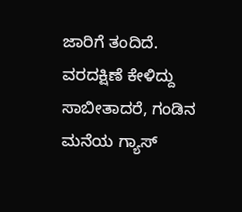ಜಾರಿಗೆ ತಂದಿದೆ. ವರದಕ್ಷಿಣೆ ಕೇಳಿದ್ದು ಸಾಬೀತಾದರೆ, ಗಂಡಿನ ಮನೆಯ ಗ್ಯಾಸ್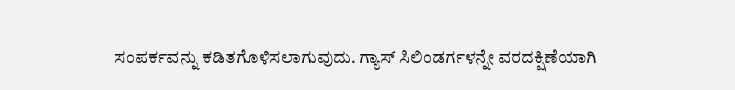ಸಂಪರ್ಕವನ್ನು ಕಡಿತಗೊಳಿಸಲಾಗುವುದು. ಗ್ಯಾಸ್ ಸಿಲಿಂಡರ್ಗಳನ್ನೇ ವರದಕ್ಷಿಣೆಯಾಗಿ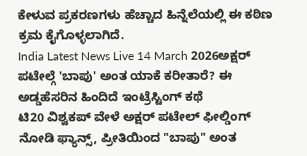ಕೇಳುವ ಪ್ರಕರಣಗಳು ಹೆಚ್ಚಾದ ಹಿನ್ನೆಲೆಯಲ್ಲಿ ಈ ಕಠಿಣ ಕ್ರಮ ಕೈಗೊಳ್ಳಲಾಗಿದೆ.
India Latest News Live 14 March 2026ಅಕ್ಷರ್ ಪಟೇಲ್ಗೆ 'ಬಾಪು' ಅಂತ ಯಾಕೆ ಕರೀತಾರೆ? ಈ ಅಡ್ಡಹೆಸರಿನ ಹಿಂದಿದೆ ಇಂಟ್ರೆಸ್ಟಿಂಗ್ ಕಥೆ
ಟಿ20 ವಿಶ್ವಕಪ್ ವೇಳೆ ಅಕ್ಷರ್ ಪಟೇಲ್ ಫೀಲ್ಡಿಂಗ್ ನೋಡಿ ಫ್ಯಾನ್ಸ್, ಪ್ರೀತಿಯಿಂದ "ಬಾಪು" ಅಂತ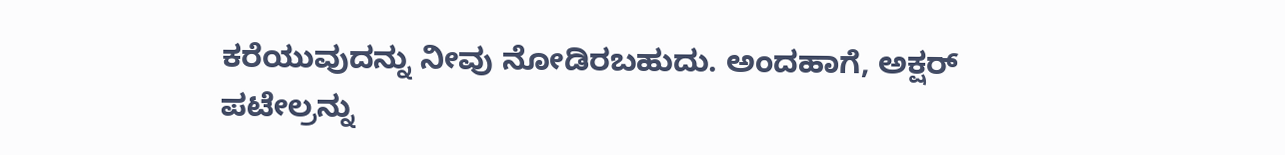ಕರೆಯುವುದನ್ನು ನೀವು ನೋಡಿರಬಹುದು. ಅಂದಹಾಗೆ, ಅಕ್ಷರ್ ಪಟೇಲ್ರನ್ನು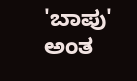'ಬಾಪು' ಅಂತ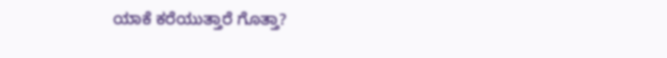ಯಾಕೆ ಕರೆಯುತ್ತಾರೆ ಗೊತ್ತಾ?